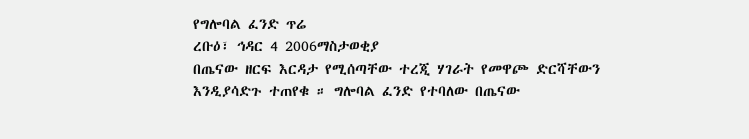የግሎባል ፈንድ ጥሬ
ረቡዕ፣ ኅዳር 4 2006ማስታወቂያ
በጤናው ዘርፍ እርዳታ የሚሰጣቸው ተረጂ ሃገራት የመዋጮ ድርሻቸውን እንዲያሳድጉ ተጠየቁ ። ግሎባል ፈንድ የተባለው በጤናው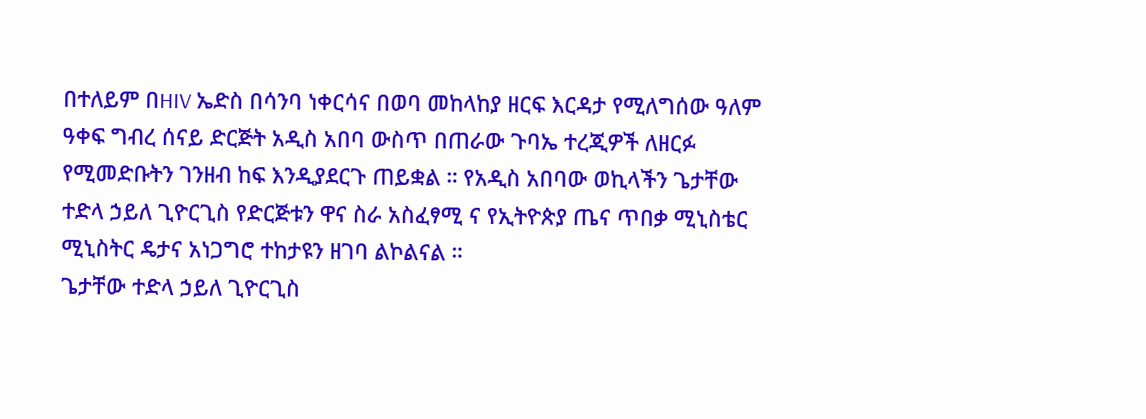በተለይም በHIV ኤድስ በሳንባ ነቀርሳና በወባ መከላከያ ዘርፍ እርዳታ የሚለግሰው ዓለም ዓቀፍ ግብረ ሰናይ ድርጅት አዲስ አበባ ውስጥ በጠራው ጉባኤ ተረጂዎች ለዘርፉ የሚመድቡትን ገንዘብ ከፍ እንዲያደርጉ ጠይቋል ። የአዲስ አበባው ወኪላችን ጌታቸው ተድላ ኃይለ ጊዮርጊስ የድርጅቱን ዋና ስራ አስፈፃሚ ና የኢትዮጵያ ጤና ጥበቃ ሚኒስቴር ሚኒስትር ዴታና አነጋግሮ ተከታዩን ዘገባ ልኮልናል ።
ጌታቸው ተድላ ኃይለ ጊዮርጊስ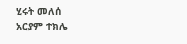ሂሩት መለሰ
አርያም ተክሌ